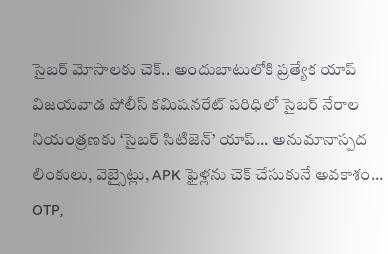సైబర్ మోసాలకు చెక్.. అందుబాటులోకి ప్రత్యేక యాప్
విజయవాడ పోలీస్ కమిషనరేట్ పరిధిలో సైబర్ నేరాల నియంత్రణకు ‘సైబర్ సిటిజెన్’ యాప్... అనుమానాస్పద లింకులు, వెబ్సైట్లు, APK ఫైళ్లను చెక్ చేసుకునే అవకాశం... OTP,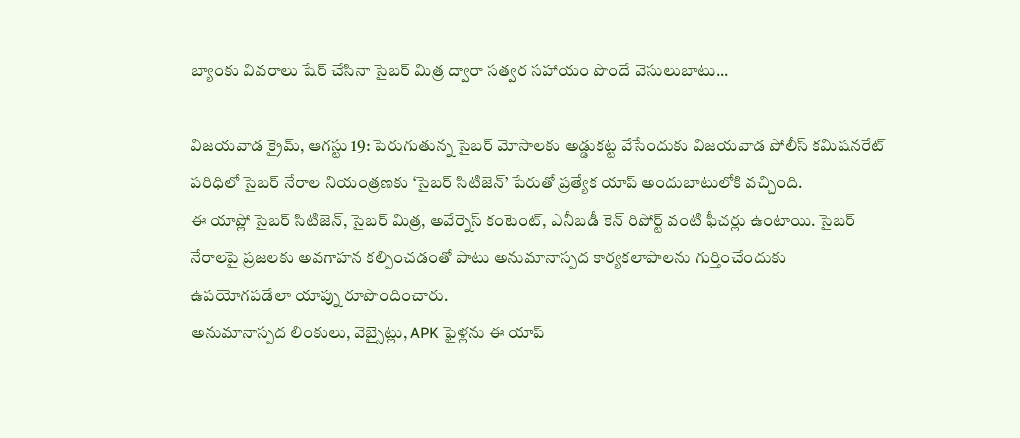బ్యాంకు వివరాలు షేర్ చేసినా సైబర్ మిత్ర ద్వారా సత్వర సహాయం పొందే వెసులుబాటు...

విజయవాడ క్రైమ్, ఆగస్టు 19: పెరుగుతున్న సైబర్ మోసాలకు అడ్డుకట్ట వేసేందుకు విజయవాడ పోలీస్ కమిషనరేట్ పరిధిలో సైబర్ నేరాల నియంత్రణకు ‘సైబర్ సిటిజెన్’ పేరుతో ప్రత్యేక యాప్ అందుబాటులోకి వచ్చింది.
ఈ యాప్లో సైబర్ సిటిజెన్, సైబర్ మిత్ర, అవేర్నెస్ కంటెంట్, ఎనీబడీ కెన్ రిపోర్ట్ వంటి ఫీచర్లు ఉంటాయి. సైబర్ నేరాలపై ప్రజలకు అవగాహన కల్పించడంతో పాటు అనుమానాస్పద కార్యకలాపాలను గుర్తించేందుకు ఉపయోగపడేలా యాప్ను రూపొందించారు.
అనుమానాస్పద లింకులు, వెబ్సైట్లు, APK ఫైళ్లను ఈ యాప్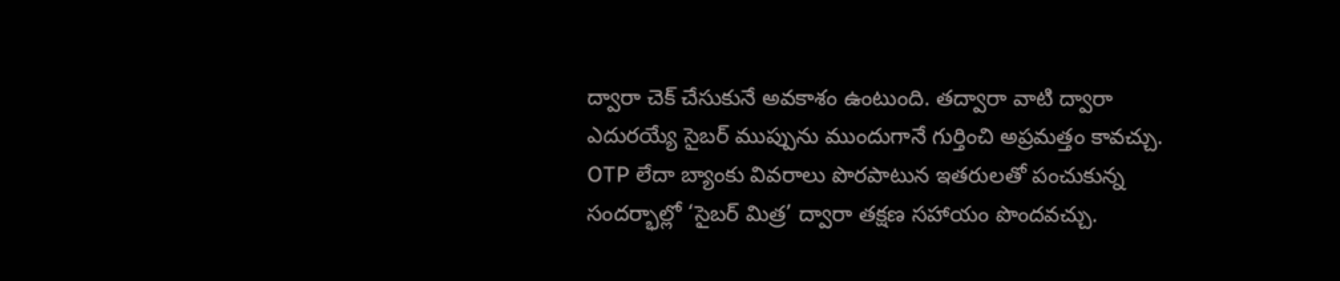ద్వారా చెక్ చేసుకునే అవకాశం ఉంటుంది. తద్వారా వాటి ద్వారా ఎదురయ్యే సైబర్ ముప్పును ముందుగానే గుర్తించి అప్రమత్తం కావచ్చు.
OTP లేదా బ్యాంకు వివరాలు పొరపాటున ఇతరులతో పంచుకున్న సందర్భాల్లో ‘సైబర్ మిత్ర’ ద్వారా తక్షణ సహాయం పొందవచ్చు.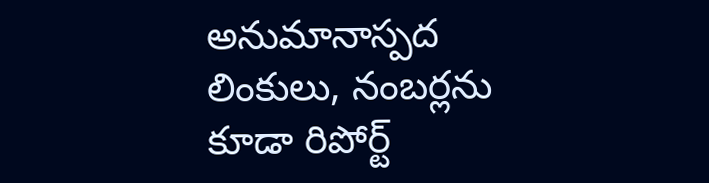అనుమానాస్పద లింకులు, నంబర్లను కూడా రిపోర్ట్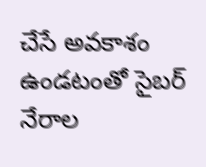చేసే అవకాశం ఉండటంతో సైబర్ నేరాల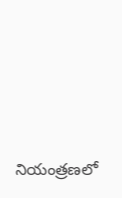నియంత్రణలో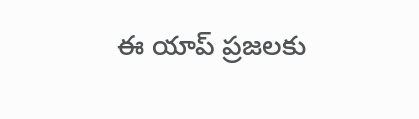ఈ యాప్ ప్రజలకు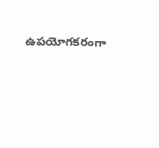ఉపయోగకరంగా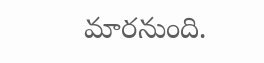మారనుంది.